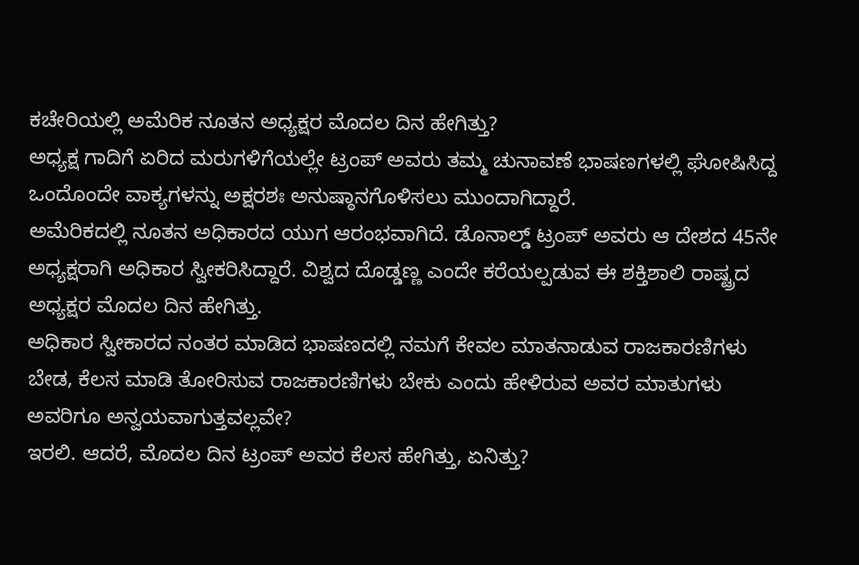ಕಚೇರಿಯಲ್ಲಿ ಅಮೆರಿಕ ನೂತನ ಅಧ್ಯಕ್ಷರ ಮೊದಲ ದಿನ ಹೇಗಿತ್ತು?
ಅಧ್ಯಕ್ಷ ಗಾದಿಗೆ ಏರಿದ ಮರುಗಳಿಗೆಯಲ್ಲೇ ಟ್ರಂಪ್ ಅವರು ತಮ್ಮ ಚುನಾವಣೆ ಭಾಷಣಗಳಲ್ಲಿ ಘೋಷಿಸಿದ್ದ ಒಂದೊಂದೇ ವಾಕ್ಯಗಳನ್ನು ಅಕ್ಷರಶಃ ಅನುಷ್ಠಾನಗೊಳಿಸಲು ಮುಂದಾಗಿದ್ದಾರೆ.
ಅಮೆರಿಕದಲ್ಲಿ ನೂತನ ಅಧಿಕಾರದ ಯುಗ ಆರಂಭವಾಗಿದೆ. ಡೊನಾಲ್ಡ್ ಟ್ರಂಪ್ ಅವರು ಆ ದೇಶದ 45ನೇ ಅಧ್ಯಕ್ಷರಾಗಿ ಅಧಿಕಾರ ಸ್ವೀಕರಿಸಿದ್ದಾರೆ. ವಿಶ್ವದ ದೊಡ್ಡಣ್ಣ ಎಂದೇ ಕರೆಯಲ್ಪಡುವ ಈ ಶಕ್ತಿಶಾಲಿ ರಾಷ್ಟ್ರದ ಅಧ್ಯಕ್ಷರ ಮೊದಲ ದಿನ ಹೇಗಿತ್ತು.
ಅಧಿಕಾರ ಸ್ವೀಕಾರದ ನಂತರ ಮಾಡಿದ ಭಾಷಣದಲ್ಲಿ ನಮಗೆ ಕೇವಲ ಮಾತನಾಡುವ ರಾಜಕಾರಣಿಗಳು ಬೇಡ, ಕೆಲಸ ಮಾಡಿ ತೋರಿಸುವ ರಾಜಕಾರಣಿಗಳು ಬೇಕು ಎಂದು ಹೇಳಿರುವ ಅವರ ಮಾತುಗಳು ಅವರಿಗೂ ಅನ್ವಯವಾಗುತ್ತವಲ್ಲವೇ?
ಇರಲಿ. ಆದರೆ, ಮೊದಲ ದಿನ ಟ್ರಂಪ್ ಅವರ ಕೆಲಸ ಹೇಗಿತ್ತು, ಏನಿತ್ತು?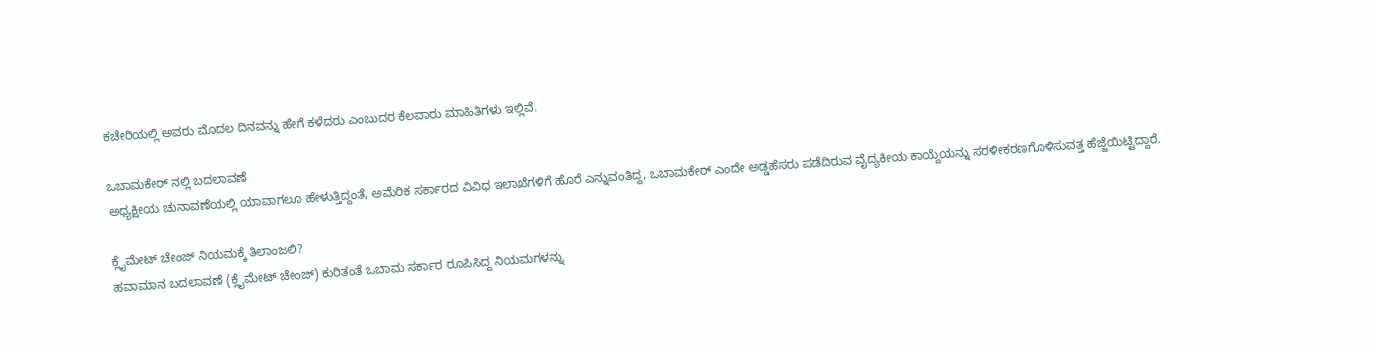ಕಚೇರಿಯಲ್ಲಿ ಅವರು ಮೊದಲ ದಿನವನ್ನು ಹೇಗೆ ಕಳೆದರು ಎಂಬುದರ ಕೆಲವಾರು ಮಾಹಿತಿಗಳು ಇಲ್ಲಿವೆ.

ಒಬಾಮಕೇರ್ ನಲ್ಲಿ ಬದಲಾವಣೆ
ಅಧ್ಯಕ್ಷೀಯ ಚುನಾವಣೆಯಲ್ಲಿ ಯಾವಾಗಲೂ ಹೇಳುತ್ತಿದ್ದಂತೆ, ಅಮೆರಿಕ ಸರ್ಕಾರದ ವಿವಿಧ ಇಲಾಖೆಗಳಿಗೆ ಹೊರೆ ಎನ್ನುವಂತಿದ್ದ, ಒಬಾಮಕೇರ್ ಎಂದೇ ಅಡ್ಡಹೆಸರು ಪಡೆದಿರುವ ವೈದ್ಯಕೀಯ ಕಾಯ್ದೆಯನ್ನು ಸರಳೀಕರಣಗೊಳಿಸುವತ್ತ ಹೆಜ್ಜೆಯಿಟ್ಟಿದ್ದಾರೆ.

ಕ್ಲೈಮೇಟ್ ಚೇಂಜ್ ನಿಯಮಕ್ಕೆ ತಿಲಾಂಜಲಿ?
ಹವಾಮಾನ ಬದಲಾವಣೆ (ಕ್ಲೈಮೇಟ್ ಚೇಂಜ್) ಕುರಿತಂತೆ ಒಬಾಮ ಸರ್ಕಾರ ರೂಪಿಸಿದ್ದ ನಿಯಮಗಳನ್ನು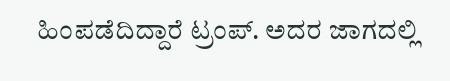ಹಿಂಪಡೆದಿದ್ದಾರೆ ಟ್ರಂಪ್. ಅದರ ಜಾಗದಲ್ಲಿ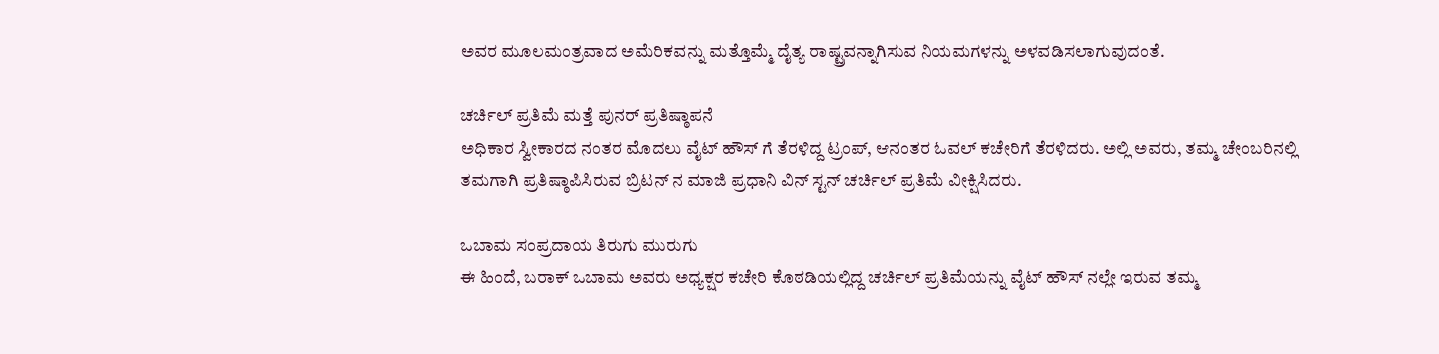ಅವರ ಮೂಲಮಂತ್ರವಾದ ಅಮೆರಿಕವನ್ನು ಮತ್ತೊಮ್ಮೆ ದೈತ್ಯ ರಾಷ್ಟ್ರವನ್ನಾಗಿಸುವ ನಿಯಮಗಳನ್ನು ಅಳವಡಿಸಲಾಗುವುದಂತೆ.

ಚರ್ಚಿಲ್ ಪ್ರತಿಮೆ ಮತ್ತೆ ಪುನರ್ ಪ್ರತಿಷ್ಠಾಪನೆ
ಅಧಿಕಾರ ಸ್ವೀಕಾರದ ನಂತರ ಮೊದಲು ವೈಟ್ ಹೌಸ್ ಗೆ ತೆರಳಿದ್ದ ಟ್ರಂಪ್, ಆನಂತರ ಓವಲ್ ಕಚೇರಿಗೆ ತೆರಳಿದರು. ಅಲ್ಲಿ ಅವರು, ತಮ್ಮ ಚೇಂಬರಿನಲ್ಲಿ ತಮಗಾಗಿ ಪ್ರತಿಷ್ಠಾಪಿಸಿರುವ ಬ್ರಿಟನ್ ನ ಮಾಜಿ ಪ್ರಧಾನಿ ವಿನ್ ಸ್ಟನ್ ಚರ್ಚಿಲ್ ಪ್ರತಿಮೆ ವೀಕ್ಷಿಸಿದರು.

ಒಬಾಮ ಸಂಪ್ರದಾಯ ತಿರುಗು ಮುರುಗು
ಈ ಹಿಂದೆ, ಬರಾಕ್ ಒಬಾಮ ಅವರು ಅಧ್ಯಕ್ಷರ ಕಚೇರಿ ಕೊಠಡಿಯಲ್ಲಿದ್ದ ಚರ್ಚಿಲ್ ಪ್ರತಿಮೆಯನ್ನು ವೈಟ್ ಹೌಸ್ ನಲ್ಲೇ ಇರುವ ತಮ್ಮ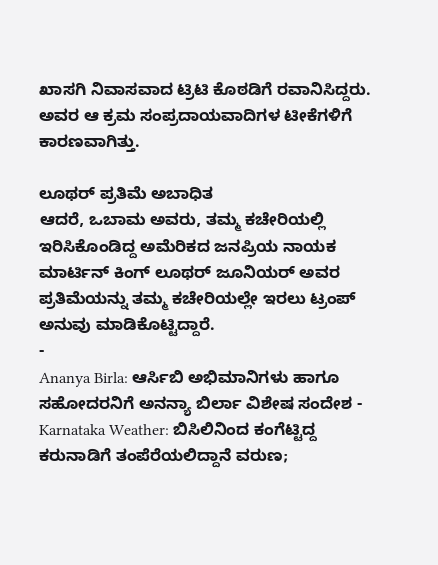ಖಾಸಗಿ ನಿವಾಸವಾದ ಟ್ರಿಟಿ ಕೊಠಡಿಗೆ ರವಾನಿಸಿದ್ದರು. ಅವರ ಆ ಕ್ರಮ ಸಂಪ್ರದಾಯವಾದಿಗಳ ಟೀಕೆಗಳಿಗೆ ಕಾರಣವಾಗಿತ್ತು.

ಲೂಥರ್ ಪ್ರತಿಮೆ ಅಬಾಧಿತ
ಆದರೆ, ಒಬಾಮ ಅವರು, ತಮ್ಮ ಕಚೇರಿಯಲ್ಲಿ ಇರಿಸಿಕೊಂಡಿದ್ದ ಅಮೆರಿಕದ ಜನಪ್ರಿಯ ನಾಯಕ ಮಾರ್ಟಿನ್ ಕಿಂಗ್ ಲೂಥರ್ ಜೂನಿಯರ್ ಅವರ ಪ್ರತಿಮೆಯನ್ನು ತಮ್ಮ ಕಚೇರಿಯಲ್ಲೇ ಇರಲು ಟ್ರಂಪ್ ಅನುವು ಮಾಡಿಕೊಟ್ಟಿದ್ದಾರೆ.
-
Ananya Birla: ಆರ್ಸಿಬಿ ಅಭಿಮಾನಿಗಳು ಹಾಗೂ ಸಹೋದರನಿಗೆ ಅನನ್ಯಾ ಬಿರ್ಲಾ ವಿಶೇಷ ಸಂದೇಶ -
Karnataka Weather: ಬಿಸಿಲಿನಿಂದ ಕಂಗೆಟ್ಟಿದ್ದ ಕರುನಾಡಿಗೆ ತಂಪೆರೆಯಲಿದ್ದಾನೆ ವರುಣ;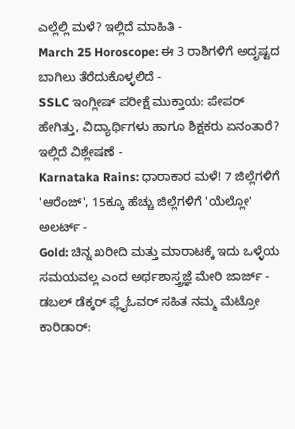ಎಲ್ಲೆಲ್ಲಿ ಮಳೆ? ಇಲ್ಲಿದೆ ಮಾಹಿತಿ -
March 25 Horoscope: ಈ 3 ರಾಶಿಗಳಿಗೆ ಅದೃಷ್ಟದ ಬಾಗಿಲು ತೆರೆದುಕೊಳ್ಳಲಿದೆ -
SSLC ಇಂಗ್ಲೀಷ್ ಪರೀಕ್ಷೆ ಮುಕ್ತಾಯ: ಪೇಪರ್ ಹೇಗಿತ್ತು, ವಿದ್ಯಾರ್ಥಿಗಳು ಹಾಗೂ ಶಿಕ್ಷಕರು ಏನಂತಾರೆ? ಇಲ್ಲಿದೆ ವಿಶ್ಲೇಷಣೆ -
Karnataka Rains: ಧಾರಾಕಾರ ಮಳೆ! 7 ಜಿಲ್ಲೆಗಳಿಗೆ 'ಆರೆಂಜ್', 15ಕ್ಕೂ ಹೆಚ್ಚು ಜಿಲ್ಲೆಗಳಿಗೆ 'ಯೆಲ್ಲೋ' ಅಲರ್ಟ್ -
Gold: ಚಿನ್ನ ಖರೀದಿ ಮತ್ತು ಮಾರಾಟಕ್ಕೆ ಇದು ಒಳ್ಳೆಯ ಸಮಯವಲ್ಲ ಎಂದ ಅರ್ಥಶಾಸ್ತ್ರಜ್ಞೆ ಮೇರಿ ಜಾರ್ಜ್ -
ಡಬಲ್ ಡೆಕ್ಕರ್ ಫ್ಲೈಓವರ್ ಸಹಿತ ನಮ್ಮ ಮೆಟ್ರೋ ಕಾರಿಡಾರ್: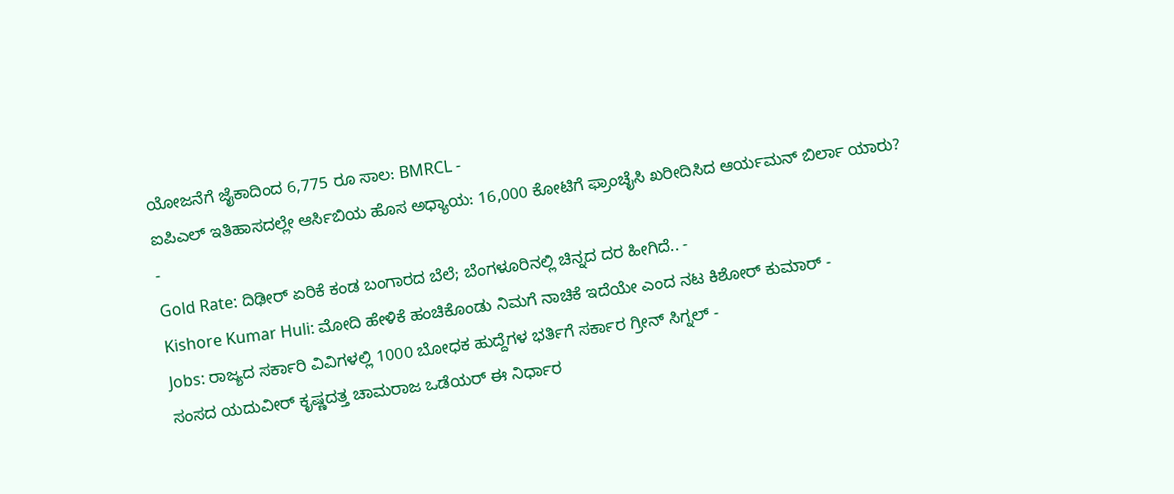ಯೋಜನೆಗೆ ಜೈಕಾದಿಂದ 6,775 ರೂ ಸಾಲ: BMRCL -
ಐಪಿಎಲ್ ಇತಿಹಾಸದಲ್ಲೇ ಆರ್ಸಿಬಿಯ ಹೊಸ ಅಧ್ಯಾಯ: 16,000 ಕೋಟಿಗೆ ಫ್ರಾಂಚೈಸಿ ಖರೀದಿಸಿದ ಆರ್ಯಮನ್ ಬಿರ್ಲಾ ಯಾರು? -
Gold Rate: ದಿಢೀರ್ ಏರಿಕೆ ಕಂಡ ಬಂಗಾರದ ಬೆಲೆ; ಬೆಂಗಳೂರಿನಲ್ಲಿ ಚಿನ್ನದ ದರ ಹೀಗಿದೆ.. -
Kishore Kumar Huli: ಮೋದಿ ಹೇಳಿಕೆ ಹಂಚಿಕೊಂಡು ನಿಮಗೆ ನಾಚಿಕೆ ಇದೆಯೇ ಎಂದ ನಟ ಕಿಶೋರ್ ಕುಮಾರ್ -
Jobs: ರಾಜ್ಯದ ಸರ್ಕಾರಿ ವಿವಿಗಳಲ್ಲಿ 1000 ಬೋಧಕ ಹುದ್ದೆಗಳ ಭರ್ತಿಗೆ ಸರ್ಕಾರ ಗ್ರೀನ್ ಸಿಗ್ನಲ್ -
ಸಂಸದ ಯದುವೀರ್ ಕೃಷ್ಣದತ್ತ ಚಾಮರಾಜ ಒಡೆಯರ್ ಈ ನಿರ್ಧಾರ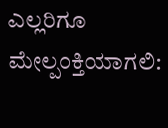ಎಲ್ಲರಿಗೂ ಮೇಲ್ಪಂಕ್ತಿಯಾಗಲಿ: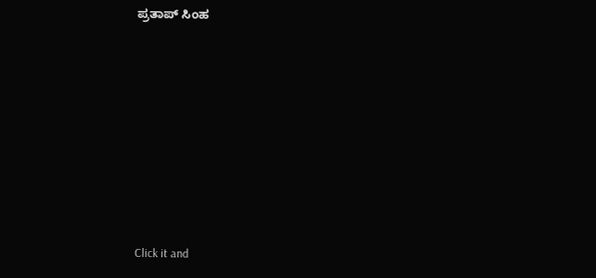ಪ್ರತಾಪ್ ಸಿಂಹ












Click it and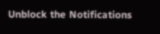Unblock the Notifications